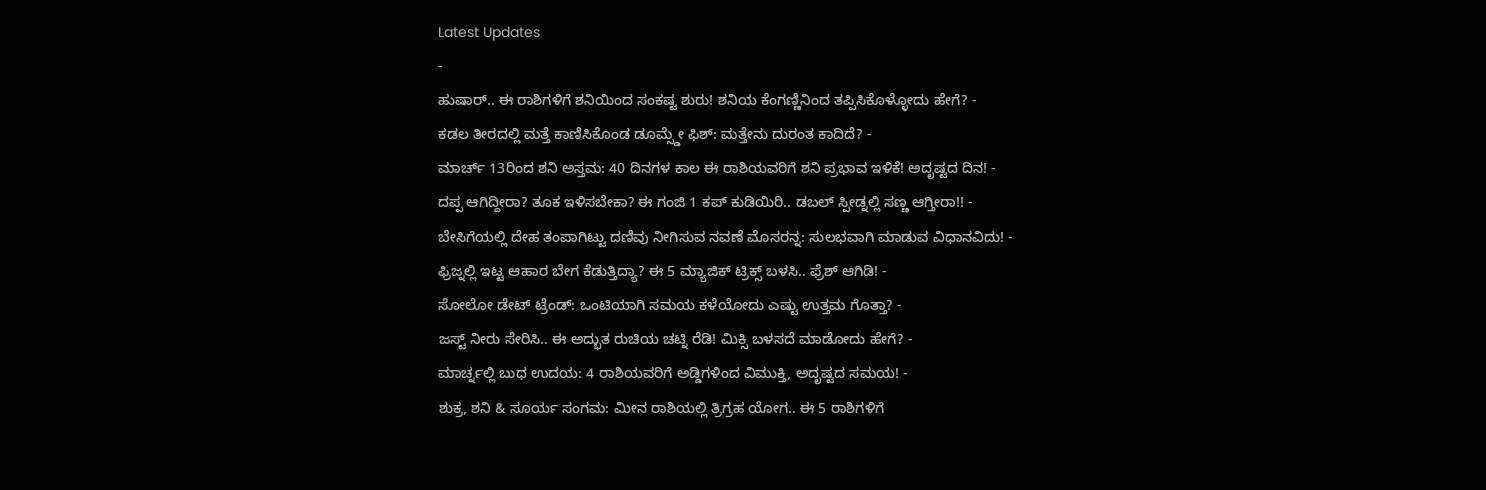Latest Updates
-
ಹುಷಾರ್.. ಈ ರಾಶಿಗಳಿಗೆ ಶನಿಯಿಂದ ಸಂಕಷ್ಟ ಶುರು! ಶನಿಯ ಕೆಂಗಣ್ಣಿನಿಂದ ತಪ್ಪಿಸಿಕೊಳ್ಳೋದು ಹೇಗೆ? -
ಕಡಲ ತೀರದಲ್ಲಿ ಮತ್ತೆ ಕಾಣಿಸಿಕೊಂಡ ಡೂಮ್ಸ್ಡೇ ಫಿಶ್: ಮತ್ತೇನು ದುರಂತ ಕಾದಿದೆ? -
ಮಾರ್ಚ್ 13ರಿಂದ ಶನಿ ಅಸ್ತಮ: 40 ದಿನಗಳ ಕಾಲ ಈ ರಾಶಿಯವರಿಗೆ ಶನಿ ಪ್ರಭಾವ ಇಳಿಕೆ! ಅದೃಷ್ಟದ ದಿನ! -
ದಪ್ಪ ಆಗಿದ್ದೀರಾ? ತೂಕ ಇಳಿಸಬೇಕಾ? ಈ ಗಂಜಿ 1 ಕಪ್ ಕುಡಿಯಿರಿ.. ಡಬಲ್ ಸ್ಪೀಡ್ನಲ್ಲಿ ಸಣ್ಣ ಆಗ್ತೀರಾ!! -
ಬೇಸಿಗೆಯಲ್ಲಿ ದೇಹ ತಂಪಾಗಿಟ್ಟು ದಣಿವು ನೀಗಿಸುವ ನವಣೆ ಮೊಸರನ್ನ: ಸುಲಭವಾಗಿ ಮಾಡುವ ವಿಧಾನವಿದು! -
ಫ್ರಿಜ್ನಲ್ಲಿ ಇಟ್ಟ ಆಹಾರ ಬೇಗ ಕೆಡುತ್ತಿದ್ಯಾ? ಈ 5 ಮ್ಯಾಜಿಕ್ ಟ್ರಿಕ್ಸ್ ಬಳಸಿ.. ಫ್ರೆಶ್ ಆಗಿಡಿ! -
ಸೋಲೋ ಡೇಟ್ ಟ್ರೆಂಡ್: ಒಂಟಿಯಾಗಿ ಸಮಯ ಕಳೆಯೋದು ಎಷ್ಟು ಉತ್ತಮ ಗೊತ್ತಾ? -
ಜಸ್ಟ್ ನೀರು ಸೇರಿಸಿ.. ಈ ಅದ್ಭುತ ರುಚಿಯ ಚಟ್ನಿ ರೆಡಿ! ಮಿಕ್ಸಿ ಬಳಸದೆ ಮಾಡೋದು ಹೇಗೆ? -
ಮಾರ್ಚ್ನಲ್ಲಿ ಬುಧ ಉದಯ: 4 ರಾಶಿಯವರಿಗೆ ಅಡ್ಡಿಗಳಿಂದ ವಿಮುಕ್ತಿ, ಅದೃಷ್ಟದ ಸಮಯ! -
ಶುಕ್ರ, ಶನಿ & ಸೂರ್ಯ ಸಂಗಮ: ಮೀನ ರಾಶಿಯಲ್ಲಿ ತ್ರಿಗ್ರಹ ಯೋಗ.. ಈ 5 ರಾಶಿಗಳಿಗೆ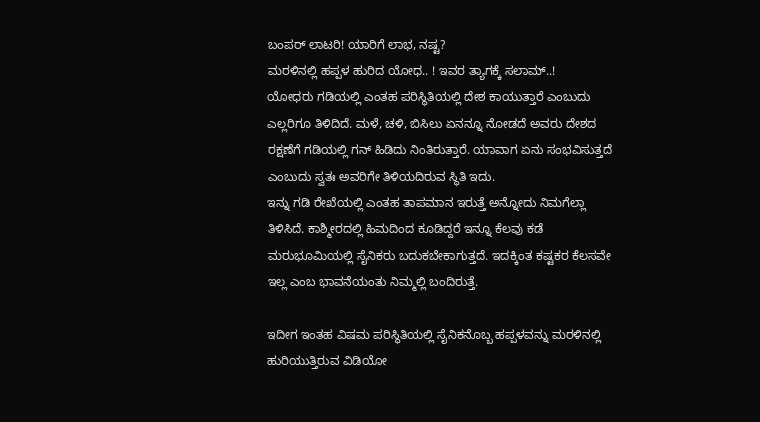ಬಂಪರ್ ಲಾಟರಿ! ಯಾರಿಗೆ ಲಾಭ, ನಷ್ಟ?
ಮರಳಿನಲ್ಲಿ ಹಪ್ಪಳ ಹುರಿದ ಯೋಧ.. ! ಇವರ ತ್ಯಾಗಕ್ಕೆ ಸಲಾಮ್..!
ಯೋಧರು ಗಡಿಯಲ್ಲಿ ಎಂತಹ ಪರಿಸ್ಥಿತಿಯಲ್ಲಿ ದೇಶ ಕಾಯುತ್ತಾರೆ ಎಂಬುದು ಎಲ್ಲರಿಗೂ ತಿಳಿದಿದೆ. ಮಳೆ, ಚಳಿ, ಬಿಸಿಲು ಏನನ್ನೂ ನೋಡದೆ ಅವರು ದೇಶದ ರಕ್ಷಣೆಗೆ ಗಡಿಯಲ್ಲಿ ಗನ್ ಹಿಡಿದು ನಿಂತಿರುತ್ತಾರೆ. ಯಾವಾಗ ಏನು ಸಂಭವಿಸುತ್ತದೆ ಎಂಬುದು ಸ್ವತಃ ಅವರಿಗೇ ತಿಳಿಯದಿರುವ ಸ್ಥಿತಿ ಇದು.
ಇನ್ನು ಗಡಿ ರೇಖೆಯಲ್ಲಿ ಎಂತಹ ತಾಪಮಾನ ಇರುತ್ತೆ ಅನ್ನೋದು ನಿಮಗೆಲ್ಲಾ ತಿಳಿಸಿದೆ. ಕಾಶ್ಮೀರದಲ್ಲಿ ಹಿಮದಿಂದ ಕೂಡಿದ್ದರೆ ಇನ್ನೂ ಕೆಲವು ಕಡೆ ಮರುಭೂಮಿಯಲ್ಲಿ ಸೈನಿಕರು ಬದುಕಬೇಕಾಗುತ್ತದೆ. ಇದಕ್ಕಿಂತ ಕಷ್ಟಕರ ಕೆಲಸವೇ ಇಲ್ಲ ಎಂಬ ಭಾವನೆಯಂತು ನಿಮ್ಮಲ್ಲಿ ಬಂದಿರುತ್ತೆ.

ಇದೀಗ ಇಂತಹ ವಿಷಮ ಪರಿಸ್ಥಿತಿಯಲ್ಲಿ ಸೈನಿಕನೊಬ್ಬ ಹಪ್ಪಳವನ್ನು ಮರಳಿನಲ್ಲಿ ಹುರಿಯುತ್ತಿರುವ ವಿಡಿಯೋ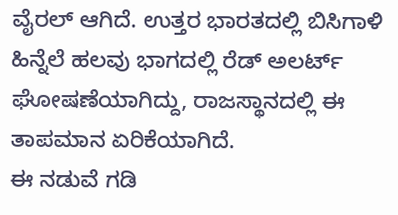ವೈರಲ್ ಆಗಿದೆ. ಉತ್ತರ ಭಾರತದಲ್ಲಿ ಬಿಸಿಗಾಳಿ ಹಿನ್ನೆಲೆ ಹಲವು ಭಾಗದಲ್ಲಿ ರೆಡ್ ಅಲರ್ಟ್ ಘೋಷಣೆಯಾಗಿದ್ದು, ರಾಜಸ್ಥಾನದಲ್ಲಿ ಈ ತಾಪಮಾನ ಏರಿಕೆಯಾಗಿದೆ.
ಈ ನಡುವೆ ಗಡಿ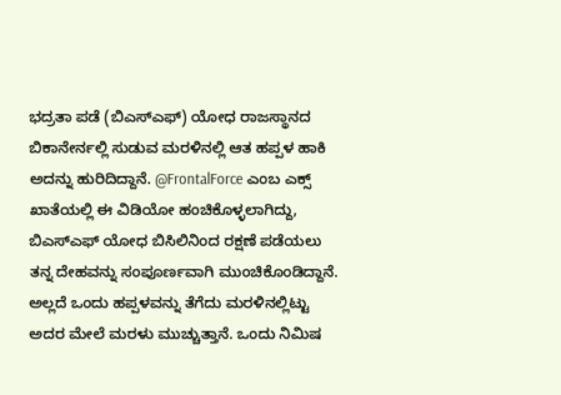ಭದ್ರತಾ ಪಡೆ (ಬಿಎಸ್ಎಫ್) ಯೋಧ ರಾಜಸ್ಥಾನದ ಬಿಕಾನೇರ್ನಲ್ಲಿ ಸುಡುವ ಮರಳಿನಲ್ಲಿ ಆತ ಹಪ್ಪಳ ಹಾಕಿ ಅದನ್ನು ಹುರಿದಿದ್ದಾನೆ. @FrontalForce ಎಂಬ ಎಕ್ಸ್ ಖಾತೆಯಲ್ಲಿ ಈ ವಿಡಿಯೋ ಹಂಚಿಕೊಳ್ಳಲಾಗಿದ್ದು, ಬಿಎಸ್ಎಫ್ ಯೋಧ ಬಿಸಿಲಿನಿಂದ ರಕ್ಷಣೆ ಪಡೆಯಲು ತನ್ನ ದೇಹವನ್ನು ಸಂಪೂರ್ಣವಾಗಿ ಮುಂಚಿಕೊಂಡಿದ್ದಾನೆ.
ಅಲ್ಲದೆ ಒಂದು ಹಪ್ಪಳವನ್ನು ತೆಗೆದು ಮರಳಿನಲ್ಲಿಟ್ಟು ಅದರ ಮೇಲೆ ಮರಳು ಮುಚ್ಚುತ್ತಾನೆ. ಒಂದು ನಿಮಿಷ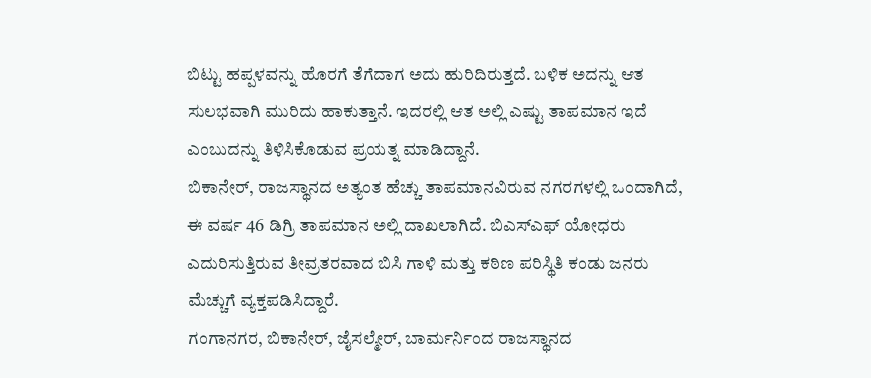ಬಿಟ್ಟು ಹಪ್ಪಳವನ್ನು ಹೊರಗೆ ತೆಗೆದಾಗ ಅದು ಹುರಿದಿರುತ್ತದೆ. ಬಳಿಕ ಅದನ್ನು ಆತ ಸುಲಭವಾಗಿ ಮುರಿದು ಹಾಕುತ್ತಾನೆ. ಇದರಲ್ಲಿ ಆತ ಅಲ್ಲಿ ಎಷ್ಟು ತಾಪಮಾನ ಇದೆ ಎಂಬುದನ್ನು ತಿಳಿಸಿಕೊಡುವ ಪ್ರಯತ್ನ ಮಾಡಿದ್ದಾನೆ.
ಬಿಕಾನೇರ್, ರಾಜಸ್ಥಾನದ ಅತ್ಯಂತ ಹೆಚ್ಚು ತಾಪಮಾನವಿರುವ ನಗರಗಳಲ್ಲಿ ಒಂದಾಗಿದೆ, ಈ ವರ್ಷ 46 ಡಿಗ್ರಿ ತಾಪಮಾನ ಅಲ್ಲಿ ದಾಖಲಾಗಿದೆ. ಬಿಎಸ್ಎಫ್ ಯೋಧರು ಎದುರಿಸುತ್ತಿರುವ ತೀವ್ರತರವಾದ ಬಿಸಿ ಗಾಳಿ ಮತ್ತು ಕಠಿಣ ಪರಿಸ್ಥಿತಿ ಕಂಡು ಜನರು ಮೆಚ್ಚುಗೆ ವ್ಯಕ್ತಪಡಿಸಿದ್ದಾರೆ.
ಗಂಗಾನಗರ, ಬಿಕಾನೇರ್, ಜೈಸಲ್ಮೇರ್, ಬಾರ್ಮರ್ನಿಂದ ರಾಜಸ್ಥಾನದ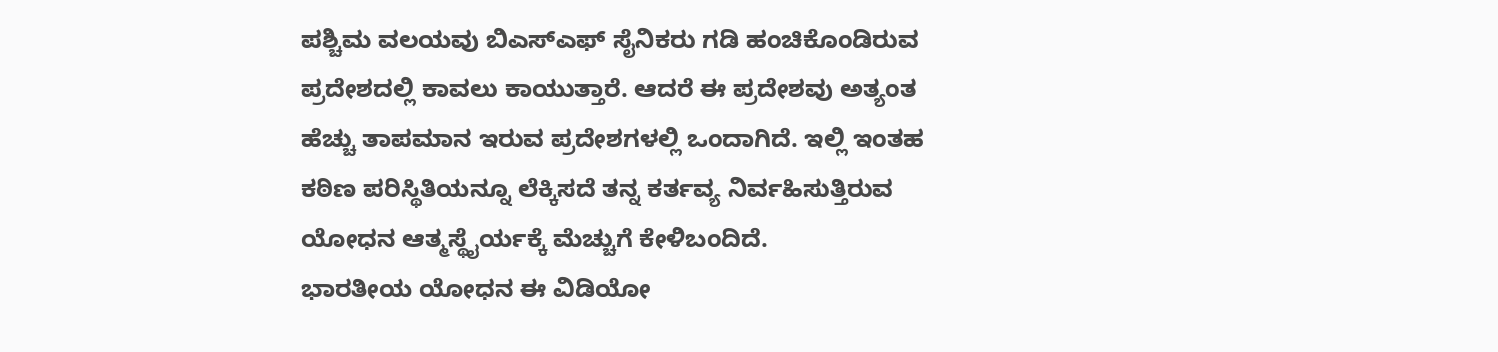ಪಶ್ಚಿಮ ವಲಯವು ಬಿಎಸ್ಎಫ್ ಸೈನಿಕರು ಗಡಿ ಹಂಚಿಕೊಂಡಿರುವ ಪ್ರದೇಶದಲ್ಲಿ ಕಾವಲು ಕಾಯುತ್ತಾರೆ. ಆದರೆ ಈ ಪ್ರದೇಶವು ಅತ್ಯಂತ ಹೆಚ್ಚು ತಾಪಮಾನ ಇರುವ ಪ್ರದೇಶಗಳಲ್ಲಿ ಒಂದಾಗಿದೆ. ಇಲ್ಲಿ ಇಂತಹ ಕಠಿಣ ಪರಿಸ್ಥಿತಿಯನ್ನೂ ಲೆಕ್ಕಿಸದೆ ತನ್ನ ಕರ್ತವ್ಯ ನಿರ್ವಹಿಸುತ್ತಿರುವ ಯೋಧನ ಆತ್ಮಸ್ಥೈರ್ಯಕ್ಕೆ ಮೆಚ್ಚುಗೆ ಕೇಳಿಬಂದಿದೆ.
ಭಾರತೀಯ ಯೋಧನ ಈ ವಿಡಿಯೋ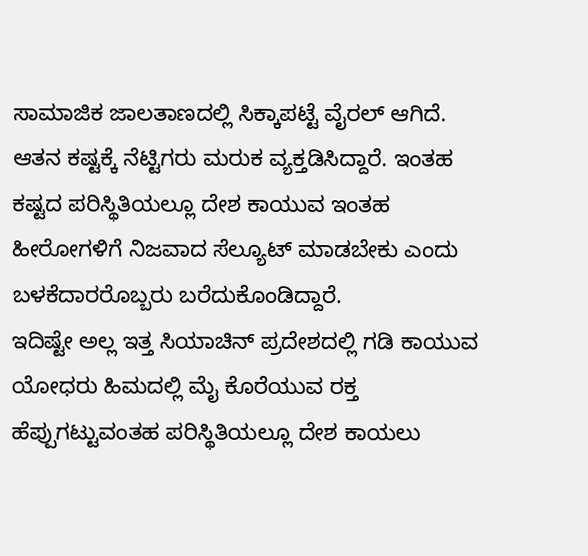ಸಾಮಾಜಿಕ ಜಾಲತಾಣದಲ್ಲಿ ಸಿಕ್ಕಾಪಟ್ಟೆ ವೈರಲ್ ಆಗಿದೆ. ಆತನ ಕಷ್ಟಕ್ಕೆ ನೆಟ್ಟಿಗರು ಮರುಕ ವ್ಯಕ್ತಡಿಸಿದ್ದಾರೆ. ಇಂತಹ ಕಷ್ಟದ ಪರಿಸ್ಥಿತಿಯಲ್ಲೂ ದೇಶ ಕಾಯುವ ಇಂತಹ ಹೀರೋಗಳಿಗೆ ನಿಜವಾದ ಸೆಲ್ಯೂಟ್ ಮಾಡಬೇಕು ಎಂದು ಬಳಕೆದಾರರೊಬ್ಬರು ಬರೆದುಕೊಂಡಿದ್ದಾರೆ.
ಇದಿಷ್ಟೇ ಅಲ್ಲ ಇತ್ತ ಸಿಯಾಚಿನ್ ಪ್ರದೇಶದಲ್ಲಿ ಗಡಿ ಕಾಯುವ ಯೋಧರು ಹಿಮದಲ್ಲಿ ಮೈ ಕೊರೆಯುವ ರಕ್ತ ಹೆಪ್ಪುಗಟ್ಟುವಂತಹ ಪರಿಸ್ಥಿತಿಯಲ್ಲೂ ದೇಶ ಕಾಯಲು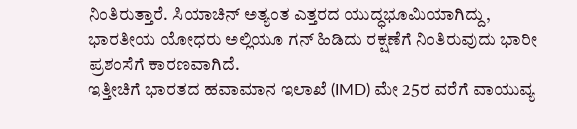ನಿಂತಿರುತ್ತಾರೆ. ಸಿಯಾಚಿನ್ ಅತ್ಯಂತ ಎತ್ತರದ ಯುದ್ಧಭೂಮಿಯಾಗಿದ್ದು, ಭಾರತೀಯ ಯೋಧರು ಅಲ್ಲಿಯೂ ಗನ್ ಹಿಡಿದು ರಕ್ಷಣೆಗೆ ನಿಂತಿರುವುದು ಭಾರೀ ಪ್ರಶಂಸೆಗೆ ಕಾರಣವಾಗಿದೆ.
ಇತ್ತೀಚಿಗೆ ಭಾರತದ ಹವಾಮಾನ ಇಲಾಖೆ (IMD) ಮೇ 25ರ ವರೆಗೆ ವಾಯುವ್ಯ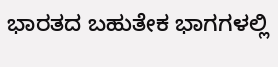ಭಾರತದ ಬಹುತೇಕ ಭಾಗಗಳಲ್ಲಿ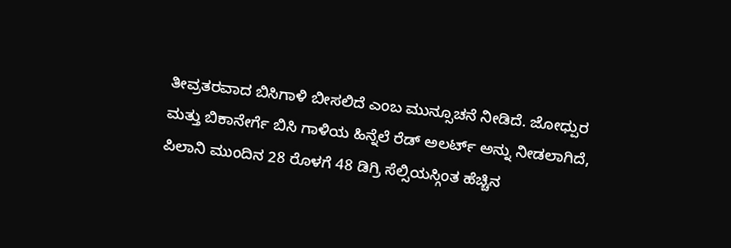ತೀವ್ರತರವಾದ ಬಿಸಿಗಾಳಿ ಬೀಸಲಿದೆ ಎಂಬ ಮುನ್ಸೂಚನೆ ನೀಡಿದೆ. ಜೋಧ್ಪುರ ಮತ್ತು ಬಿಕಾನೇರ್ಗೆ ಬಿಸಿ ಗಾಳಿಯ ಹಿನ್ನೆಲೆ ರೆಡ್ ಅಲರ್ಟ್ ಅನ್ನು ನೀಡಲಾಗಿದೆ, ಪಿಲಾನಿ ಮುಂದಿನ 28 ರೊಳಗೆ 48 ಡಿಗ್ರಿ ಸೆಲ್ಸಿಯಸ್ಗಿಂತ ಹೆಚ್ಚಿನ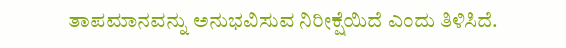ತಾಪಮಾನವನ್ನು ಅನುಭವಿಸುವ ನಿರೀಕ್ಷೆಯಿದೆ ಎಂದು ತಿಳಿಸಿದೆ.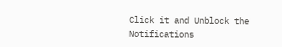Click it and Unblock the Notifications